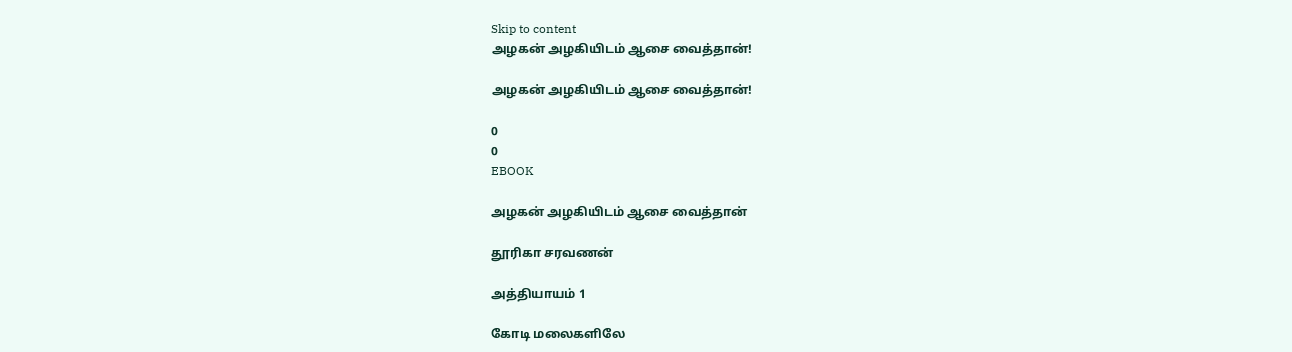Skip to content
அழகன் அழகியிடம் ஆசை வைத்தான்!

அழகன் அழகியிடம் ஆசை வைத்தான்!

0
0
EBOOK

அழகன் அழகியிடம் ஆசை வைத்தான்

தூரிகா சரவணன்

அத்தியாயம் 1

கோடி மலைகளிலே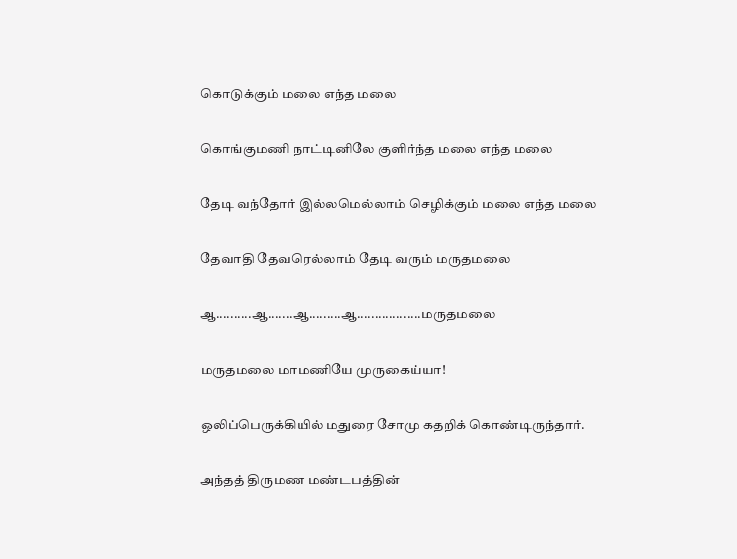கொடுக்கும் மலை எந்த மலை

கொங்குமணி நாட்டினிலே குளிர்ந்த மலை எந்த மலை

தேடி வந்தோர் இல்லமெல்லாம் செழிக்கும் மலை எந்த மலை

தேவாதி தேவரெல்லாம் தேடி வரும் மருதமலை

ஆ..........ஆ.......ஆ.........ஆ..................மருதமலை

மருதமலை மாமணியே முருகைய்யா!

ஒலிப்பெருக்கியில் மதுரை சோமு கதறிக் கொண்டிருந்தார்.

அந்தத் திருமண மண்டபத்தின்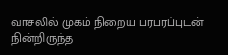வாசலில் முகம் நிறைய பரபரப்புடன் நின்றிருந்த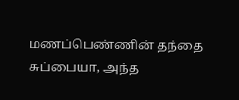மணப்பெண்ணின் தந்தை சுப்பையா, அந்த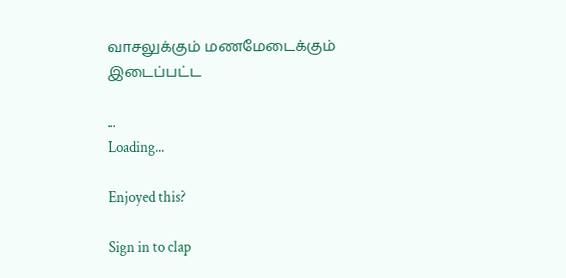வாசலுக்கும் மணமேடைக்கும் இடைப்பட்ட

...
Loading...

Enjoyed this?

Sign in to clap